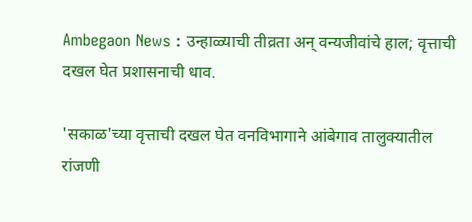Ambegaon News : उन्हाळ्याची तीव्रता अन् वन्यजीवांचे हाल; वृत्ताची दखल घेत प्रशासनाची धाव.

'सकाळ'च्या वृत्ताची दखल घेत वनविभागाने आंबेगाव तालुक्यातील रांजणी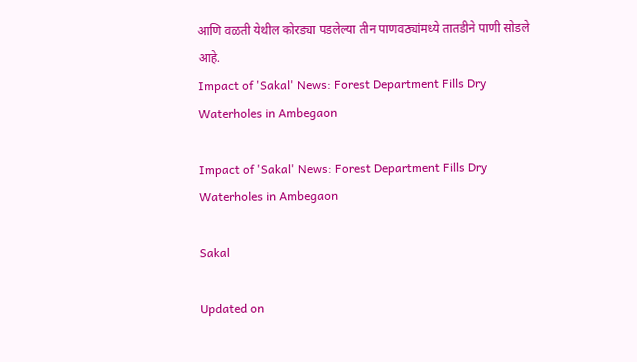आणि वळती येथील कोरड्या पडलेल्या तीन पाणवठ्यांमध्ये तातडीने पाणी सोडले आहे.
Impact of 'Sakal' News: Forest Department Fills Dry Waterholes in Ambegaon

Impact of 'Sakal' News: Forest Department Fills Dry Waterholes in Ambegaon

Sakal

Updated on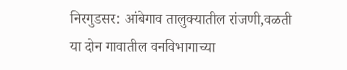निरगुडसर: आंबेगाव तालुक्यातील रांजणी,वळती या दोन गावातील वनविभागाच्या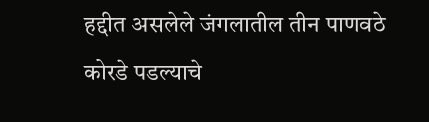हद्दीत असलेले जंगलातील तीन पाणवठे कोरडे पडल्याचे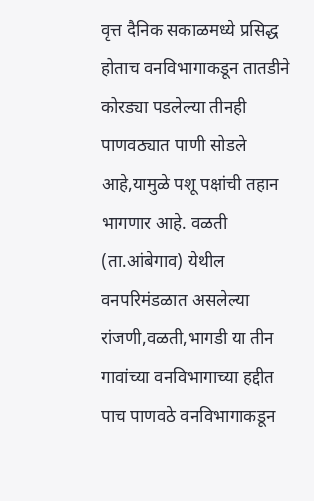वृत्त दैनिक सकाळमध्ये प्रसिद्ध होताच वनविभागाकडून तातडीने कोरड्या पडलेल्या तीनही पाणवठ्यात पाणी सोडले आहे,यामुळे पशू पक्षांची तहान भागणार आहे. वळती (ता.आंबेगाव) येथील वनपरिमंडळात असलेल्या रांजणी,वळती,भागडी या तीन गावांच्या वनविभागाच्या हद्दीत पाच पाणवठे वनविभागाकडून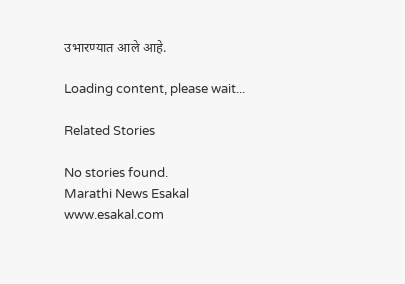उभारण्यात आले आहे.

Loading content, please wait...

Related Stories

No stories found.
Marathi News Esakal
www.esakal.com